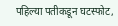पहिल्या पतीकडून घटस्फोट,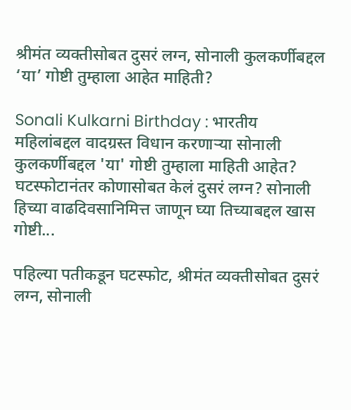श्रीमंत व्यक्तीसोबत दुसरं लग्न, सोनाली कुलकर्णीबद्दल ‘या’ गोष्टी तुम्हाला आहेत माहिती?

Sonali Kulkarni Birthday : भारतीय महिलांबद्दल वादग्रस्त विधान करणाऱ्या सोनाली कुलकर्णीबद्दल 'या' गोष्टी तुम्हाला माहिती आहेत? घटस्फोटानंतर कोणासोबत केलं दुसरं लग्न? सोनाली हिच्या वाढदिवसानिमित्त जाणून घ्या तिच्याबद्दल खास गोष्टी...

पहिल्या पतीकडून घटस्फोट, श्रीमंत व्यक्तीसोबत दुसरं लग्न, सोनाली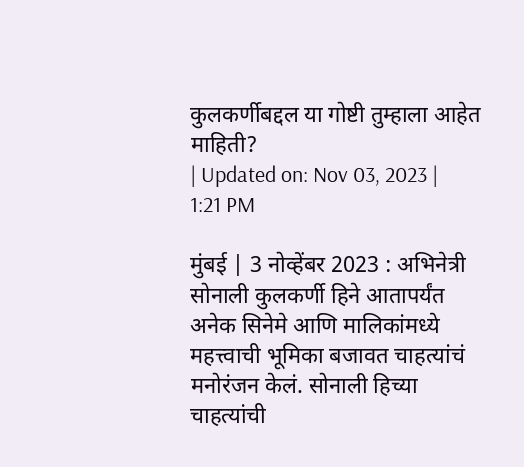कुलकर्णीबद्दल या गोष्टी तुम्हाला आहेत माहिती?
| Updated on: Nov 03, 2023 | 1:21 PM

मुंबई | 3 नोव्हेंबर 2023 : अभिनेत्री सोनाली कुलकर्णी हिने आतापर्यंत अनेक सिनेमे आणि मालिकांमध्ये महत्त्वाची भूमिका बजावत चाहत्यांचं मनोरंजन केलं. सोनाली हिच्या चाहत्यांची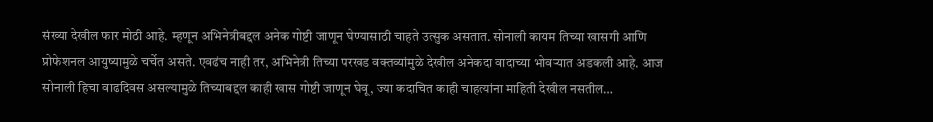संख्या देखील फार मोठी आहे. म्हणून अभिनेत्रीबद्दल अनेक गोष्टी जाणून घेण्यासाठी चाहते उत्सुक असतात. सोनाली कायम तिच्या खासगी आणि प्रोफेशनल आयुष्यामुळे चर्चेत असते. एवढंच नाही तर, अभिनेत्री तिच्या परखड वक्तव्यांमुळे देखील अनेकदा वादाच्या भोवऱ्यात अडकली आहे. आज सोनाली हिचा वाढदिवस असल्यामुळे तिच्याबद्दल काही खास गोष्टी जाणून घेवू, ज्या कदाचित काही चाहत्यांना माहिती देखील नसतील…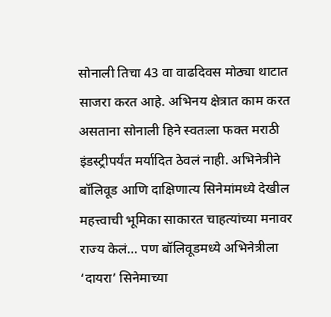सोनाली तिचा 43 वा वाढदिवस मोठ्या थाटात साजरा करत आहे. अभिनय क्षेत्रात काम करत असताना सोनाली हिने स्वतःला फक्त मराठी इंडस्ट्रीपर्यंत मर्यादित ठेवलं नाही. अभिनेत्रीने बॉलिवूड आणि दाक्षिणात्य सिनेमांमध्ये देखील महत्त्वाची भूमिका साकारत चाहत्यांच्या मनावर राज्य केलं… पण बॉलिवूडमध्ये अभिनेत्रीला ‘दायरा’ सिनेमाच्या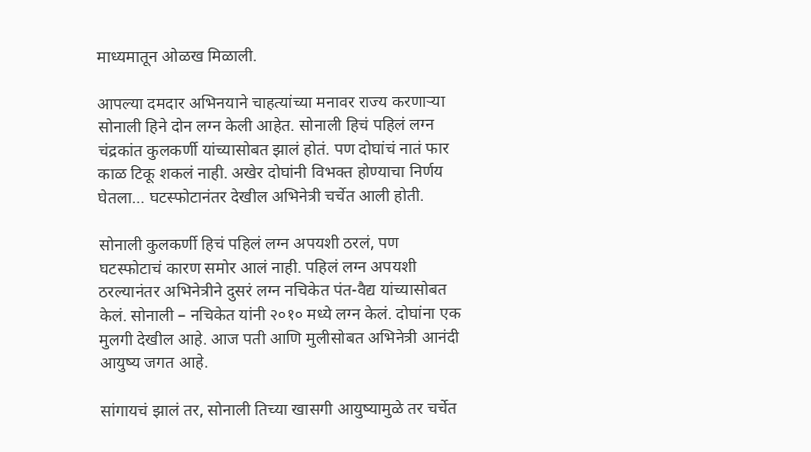माध्यमातून ओळख मिळाली.

आपल्या दमदार अभिनयाने चाहत्यांच्या मनावर राज्य करणाऱ्या सोनाली हिने दोन लग्न केली आहेत. सोनाली हिचं पहिलं लग्न चंद्रकांत कुलकर्णी यांच्यासोबत झालं होतं. पण दोघांचं नातं फार काळ टिकू शकलं नाही. अखेर दोघांनी विभक्त होण्याचा निर्णय घेतला… घटस्फोटानंतर देखील अभिनेत्री चर्चेत आली होती.

सोनाली कुलकर्णी हिचं पहिलं लग्न अपयशी ठरलं, पण घटस्फोटाचं कारण समोर आलं नाही. पहिलं लग्न अपयशी ठरल्यानंतर अभिनेत्रीने दुसरं लग्न नचिकेत पंत-वैद्य यांच्यासोबत केलं. सोनाली – नचिकेत यांनी २०१० मध्ये लग्न केलं. दोघांना एक मुलगी देखील आहे. आज पती आणि मुलीसोबत अभिनेत्री आनंदी आयुष्य जगत आहे.

सांगायचं झालं तर, सोनाली तिच्या खासगी आयुष्यामुळे तर चर्चेत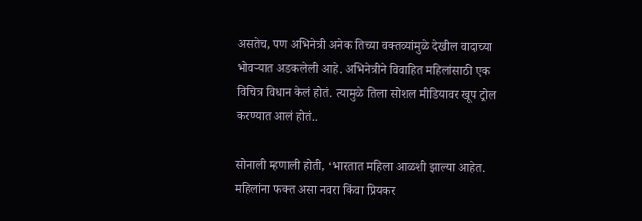असतेच, पण अभिनेत्री अनेक तिच्या वक्तव्यांमुळे देखील वादाच्या भोवऱ्यात अडकलेली आहे. अभिनेत्रीने विवाहित महिलांसाठी एक विचित्र विधान केलं होतं. त्यामुळे तिला सोशल मीडियावर खूप ट्रोल करण्यात आलं होतं..

सोनाली म्हणाली होती, ‘भारतात महिला आळशी झाल्या आहेत. महिलांना फक्त असा नवरा किंवा प्रियकर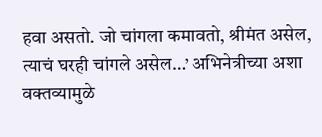हवा असतो. जो चांगला कमावतो, श्रीमंत असेल, त्याचं घरही चांगले असेल…’ अभिनेत्रीच्या अशा वक्तव्यामुळे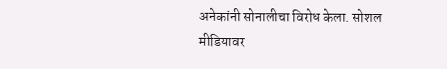अनेकांनी सोनालीचा विरोध केला. सोशल मीडियावर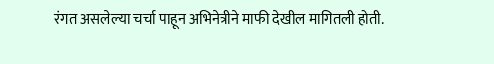रंगत असलेल्या चर्चा पाहून अभिनेत्रीने माफी देखील मागितली होती.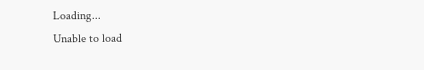Loading...
Unable to load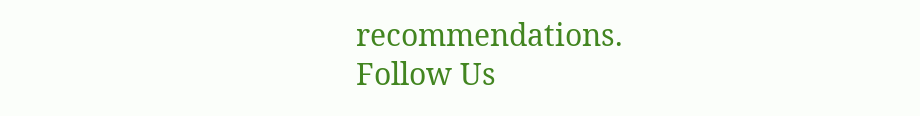recommendations.
Follow Us